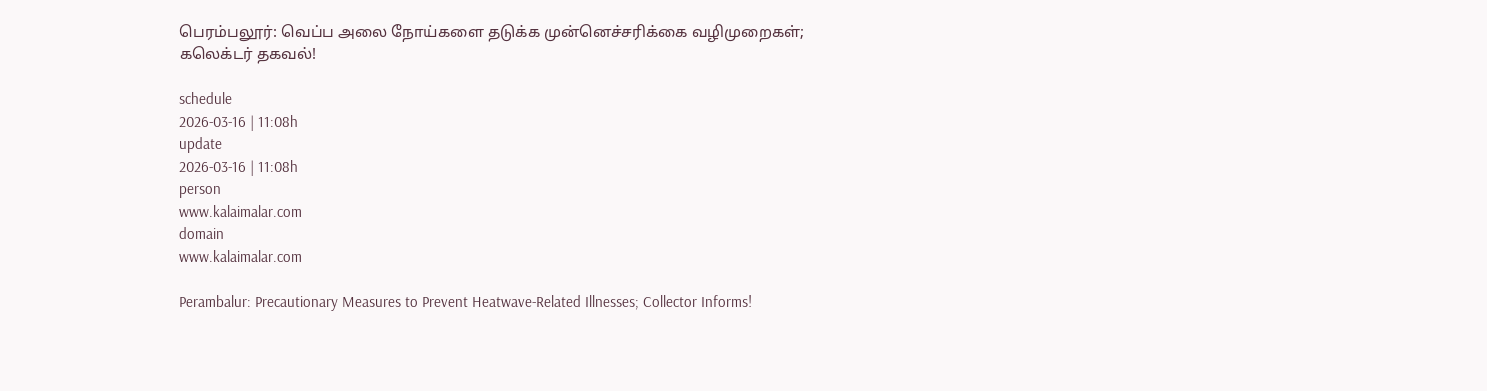பெரம்பலூர்: வெப்ப அலை நோய்களை தடுக்க முன்னெச்சரிக்கை வழிமுறைகள்; கலெக்டர் தகவல்!

schedule
2026-03-16 | 11:08h
update
2026-03-16 | 11:08h
person
www.kalaimalar.com
domain
www.kalaimalar.com

Perambalur: Precautionary Measures to Prevent Heatwave-Related Illnesses; Collector Informs!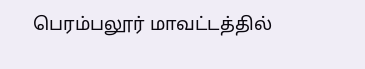பெரம்பலூர் மாவட்டத்தில்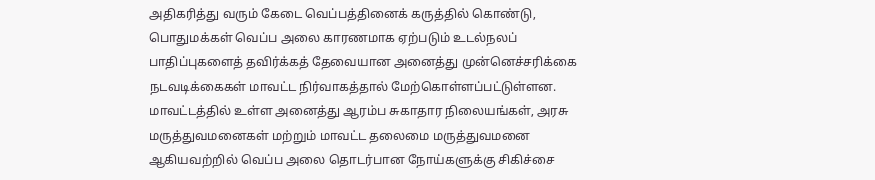அதிகரித்து வரும் கேடை வெப்பத்தினைக் கருத்தில் கொண்டு, பொதுமக்கள் வெப்ப அலை காரணமாக ஏற்படும் உடல்நலப் பாதிப்புகளைத் தவிர்க்கத் தேவையான அனைத்து முன்னெச்சரிக்கை நடவடிக்கைகள் மாவட்ட நிர்வாகத்தால் மேற்கொள்ளப்பட்டுள்ளன. மாவட்டத்தில் உள்ள அனைத்து ஆரம்ப சுகாதார நிலையங்கள், அரசு மருத்துவமனைகள் மற்றும் மாவட்ட தலைமை மருத்துவமனை ஆகியவற்றில் வெப்ப அலை தொடர்பான நோய்களுக்கு சிகிச்சை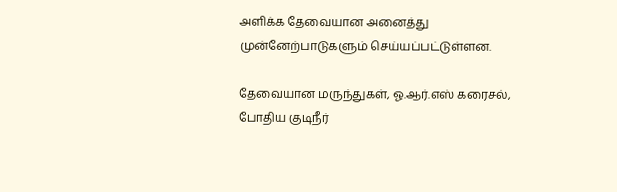அளிக்க தேவையான அனைத்து முன்னேற்பாடுகளும் செய்யப்பட்டுள்ளன.

தேவையான மருந்துகள், ஓ.ஆர்.எஸ் கரைசல், போதிய குடிநீர்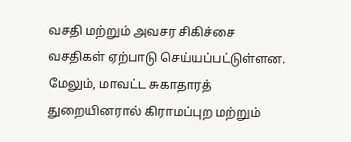வசதி மற்றும் அவசர சிகிச்சை வசதிகள் ஏற்பாடு செய்யப்பட்டுள்ளன. மேலும், மாவட்ட சுகாதாரத் துறையினரால் கிராமப்புற மற்றும்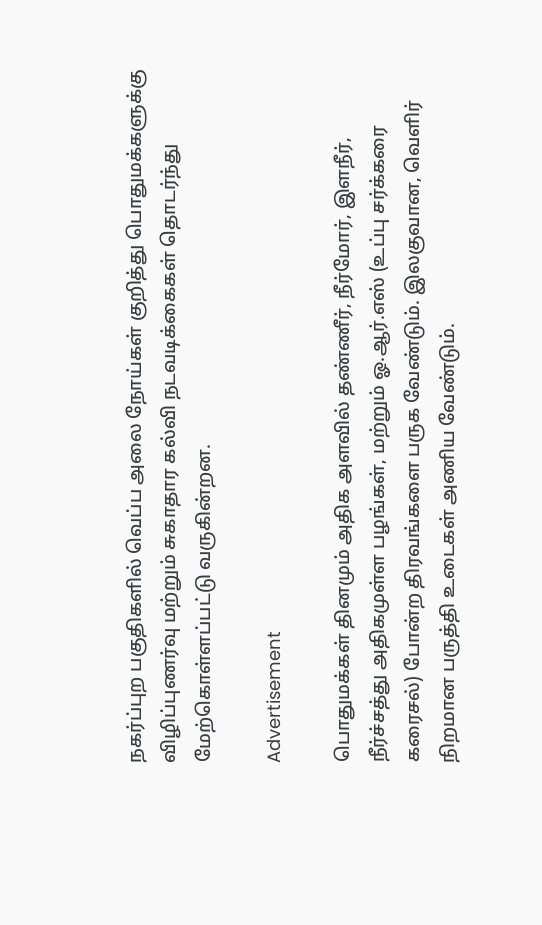நகர்ப்புற பகுதிகளில் வெப்ப அலை நோய்கள் குறித்து பொதுமக்களுக்கு விழிப்புணர்வு மற்றும் சுகாதார கல்வி நடவடிக்கைகள் தொடர்ந்து மேற்கொள்ளப்பட்டு வருகின்றன.

Advertisement

பொதுமக்கள் தினமும் அதிக அளவில் தண்ணீர், நீர்மோர், இளநீர், நீர்ச்சத்து அதிகமுள்ள பழங்கள், மற்றும் ஓ.ஆர்.எஸ் (உப்பு சர்க்கரை கரைசல்) போன்ற திரவங்களை பருக வேண்டும். இலகுவான, வெளிர் நிறமான பருத்தி உடைகள் அணிய வேண்டும்.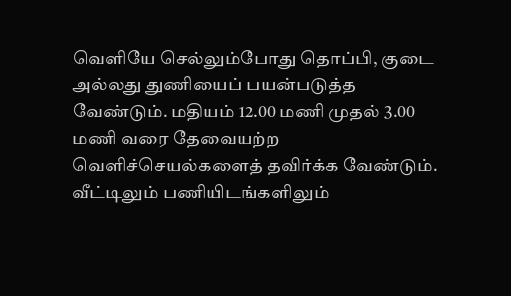வெளியே செல்லும்போது தொப்பி, குடை அல்லது துணியைப் பயன்படுத்த வேண்டும். மதியம் 12.00 மணி முதல் 3.00 மணி வரை தேவையற்ற வெளிச்செயல்களைத் தவிர்க்க வேண்டும். வீட்டிலும் பணியிடங்களிலும்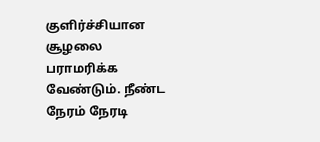குளிர்ச்சியான சூழலை பராமரிக்க வேண்டும். நீண்ட நேரம் நேரடி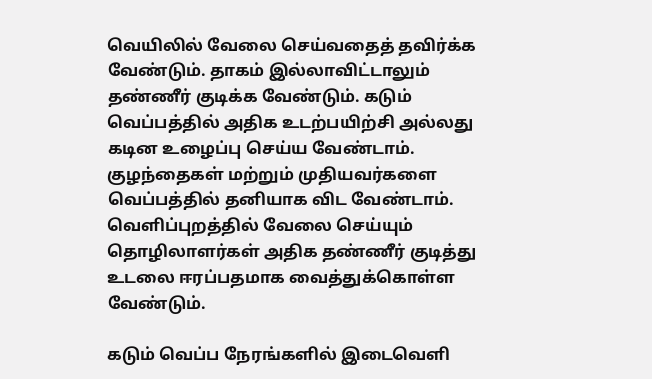வெயிலில் வேலை செய்வதைத் தவிர்க்க வேண்டும். தாகம் இல்லாவிட்டாலும் தண்ணீர் குடிக்க வேண்டும். கடும் வெப்பத்தில் அதிக உடற்பயிற்சி அல்லது கடின உழைப்பு செய்ய வேண்டாம். குழந்தைகள் மற்றும் முதியவர்களை வெப்பத்தில் தனியாக விட வேண்டாம். வெளிப்புறத்தில் வேலை செய்யும் தொழிலாளர்கள் அதிக தண்ணீர் குடித்து உடலை ஈரப்பதமாக வைத்துக்கொள்ள வேண்டும்.

கடும் வெப்ப நேரங்களில் இடைவெளி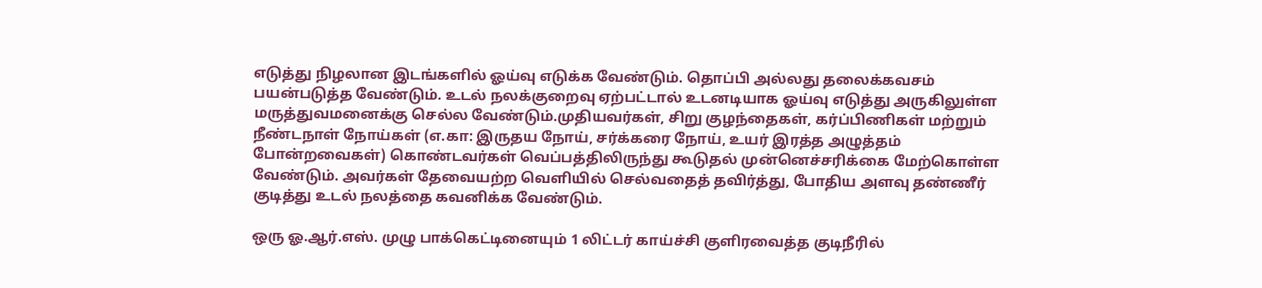எடுத்து நிழலான இடங்களில் ஓய்வு எடுக்க வேண்டும். தொப்பி அல்லது தலைக்கவசம் பயன்படுத்த வேண்டும். உடல் நலக்குறைவு ஏற்பட்டால் உடனடியாக ஓய்வு எடுத்து அருகிலுள்ள மருத்துவமனைக்கு செல்ல வேண்டும்.முதியவர்கள், சிறு குழந்தைகள், கர்ப்பிணிகள் மற்றும் நீண்டநாள் நோய்கள் (எ.கா: இருதய நோய், சர்க்கரை நோய், உயர் இரத்த அழுத்தம் போன்றவைகள்) கொண்டவர்கள் வெப்பத்திலிருந்து கூடுதல் முன்னெச்சரிக்கை மேற்கொள்ள வேண்டும். அவர்கள் தேவையற்ற வெளியில் செல்வதைத் தவிர்த்து, போதிய அளவு தண்ணீர் குடித்து உடல் நலத்தை கவனிக்க வேண்டும்.

ஒரு ஓ.ஆர்.எஸ். முழு பாக்கெட்டினையும் 1 லிட்டர் காய்ச்சி குளிரவைத்த குடிநீரில்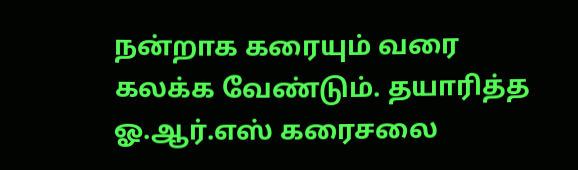நன்றாக கரையும் வரை கலக்க வேண்டும். தயாரித்த ஓ.ஆர்.எஸ் கரைசலை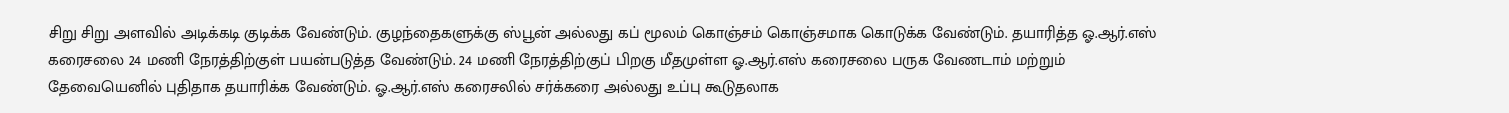சிறு சிறு அளவில் அடிக்கடி குடிக்க வேண்டும். குழந்தைகளுக்கு ஸ்பூன் அல்லது கப் மூலம் கொஞ்சம் கொஞ்சமாக கொடுக்க வேண்டும். தயாரித்த ஓ.ஆர்.எஸ் கரைசலை 24 மணி நேரத்திற்குள் பயன்படுத்த வேண்டும். 24 மணி நேரத்திற்குப் பிறகு மீதமுள்ள ஓ.ஆர்.எஸ் கரைசலை பருக வேணடாம் மற்றும் தேவையெனில் புதிதாக தயாரிக்க வேண்டும். ஓ.ஆர்.எஸ் கரைசலில் சர்க்கரை அல்லது உப்பு கூடுதலாக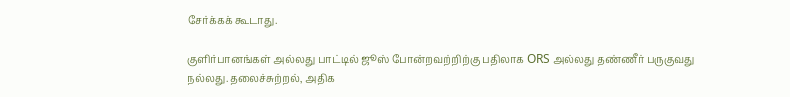சேர்க்கக் கூடாது.

குளிர்பானங்கள் அல்லது பாட்டில் ஜூஸ் போன்றவற்றிற்கு பதிலாக ORS அல்லது தண்ணீர் பருகுவது நல்லது.தலைச்சுற்றல், அதிக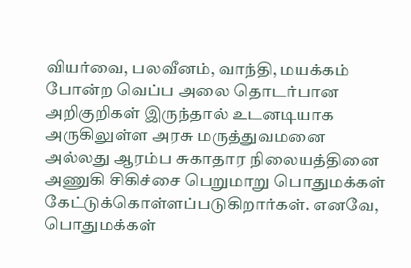வியர்வை, பலவீனம், வாந்தி, மயக்கம் போன்ற வெப்ப அலை தொடர்பான அறிகுறிகள் இருந்தால் உடனடியாக அருகிலுள்ள அரசு மருத்துவமனை அல்லது ஆரம்ப சுகாதார நிலையத்தினை அணுகி சிகிச்சை பெறுமாறு பொதுமக்கள் கேட்டுக்கொள்ளப்படுகிறார்கள். எனவே, பொதுமக்கள்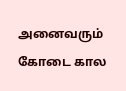அனைவரும் கோடை கால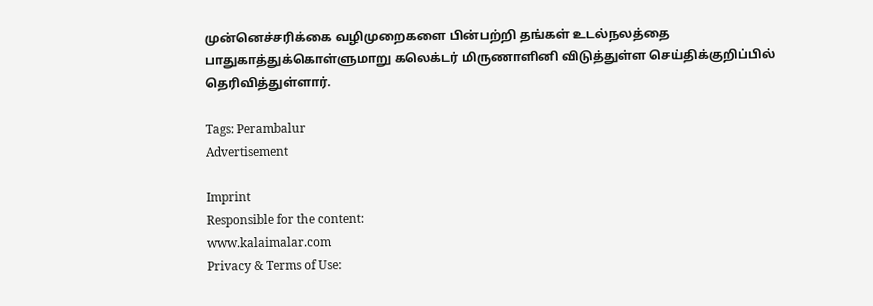முன்னெச்சரிக்கை வழிமுறைகளை பின்பற்றி தங்கள் உடல்நலத்தை பாதுகாத்துக்கொள்ளுமாறு கலெக்டர் மிருணாளினி விடுத்துள்ள செய்திக்குறிப்பில் தெரிவித்துள்ளார்.

Tags: Perambalur
Advertisement

Imprint
Responsible for the content:
www.kalaimalar.com
Privacy & Terms of Use: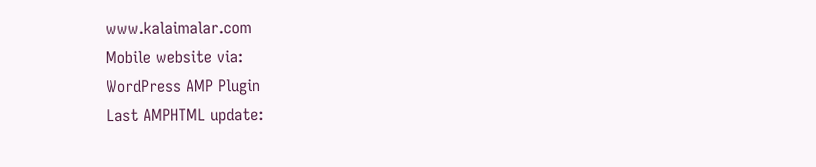www.kalaimalar.com
Mobile website via:
WordPress AMP Plugin
Last AMPHTML update: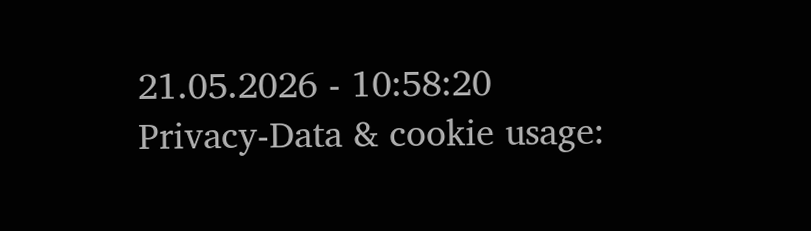21.05.2026 - 10:58:20
Privacy-Data & cookie usage: